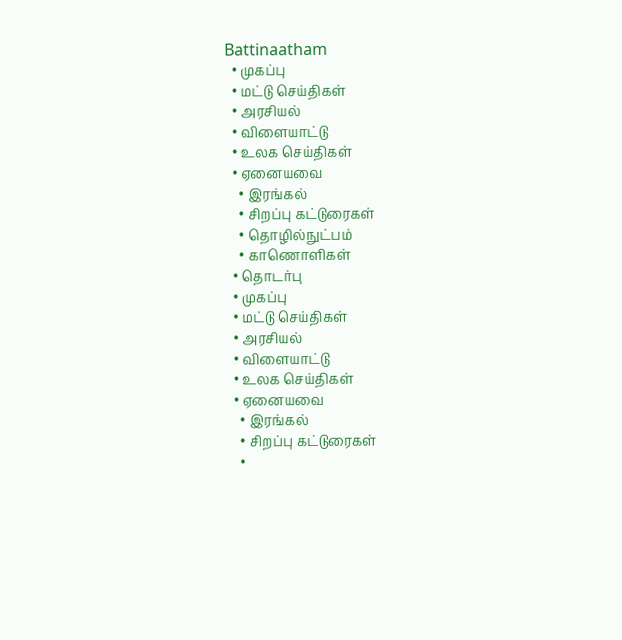Battinaatham
  • முகப்பு
  • மட்டு செய்திகள்
  • அரசியல்
  • விளையாட்டு
  • உலக செய்திகள்
  • ஏனையவை
    • இரங்கல்
    • சிறப்பு கட்டுரைகள்
    • தொழில்நுட்பம்
    • காணொளிகள்
  • தொடர்பு
  • முகப்பு
  • மட்டு செய்திகள்
  • அரசியல்
  • விளையாட்டு
  • உலக செய்திகள்
  • ஏனையவை
    • இரங்கல்
    • சிறப்பு கட்டுரைகள்
    •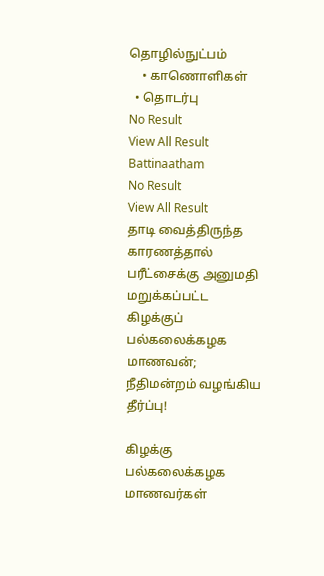தொழில்நுட்பம்
    • காணொளிகள்
  • தொடர்பு
No Result
View All Result
Battinaatham
No Result
View All Result
தாடி வைத்திருந்த காரணத்தால் பரீட்சைக்கு அனுமதி மறுக்கப்பட்ட கிழக்குப் பல்கலைக்கழக மாணவன்; நீதிமன்றம் வழங்கிய தீர்ப்பு!

கிழக்கு பல்கலைக்கழக மாணவர்கள்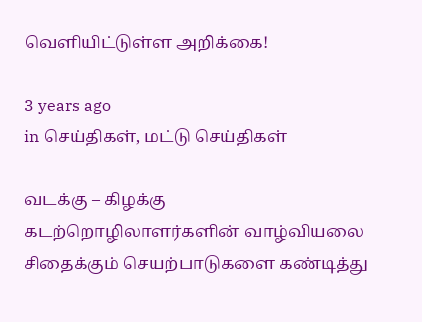வெளியிட்டுள்ள அறிக்கை!

3 years ago
in செய்திகள், மட்டு செய்திகள்

வடக்கு – கிழக்கு கடற்றொழிலாளர்களின் வாழ்வியலை சிதைக்கும் செயற்பாடுகளை கண்டித்து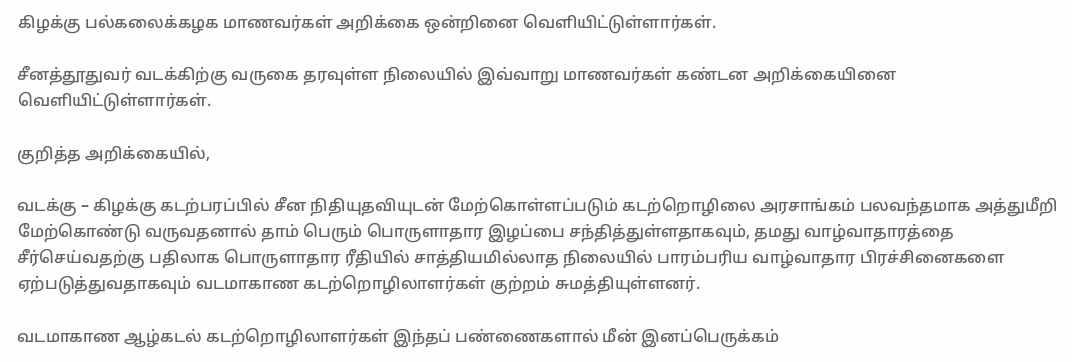கிழக்கு பல்கலைக்கழக மாணவர்கள் அறிக்கை ஒன்றினை வெளியிட்டுள்ளார்கள்.

சீனத்தூதுவர் வடக்கிற்கு வருகை தரவுள்ள நிலையில் இவ்வாறு மாணவர்கள் கண்டன அறிக்கையினை வெளியிட்டுள்ளார்கள்.

குறித்த அறிக்கையில்,

வடக்கு – கிழக்கு கடற்பரப்பில் சீன நிதியுதவியுடன் மேற்கொள்ளப்படும் கடற்றொழிலை அரசாங்கம் பலவந்தமாக அத்துமீறி மேற்கொண்டு வருவதனால் தாம் பெரும் பொருளாதார இழப்பை சந்தித்துள்ளதாகவும், தமது வாழ்வாதாரத்தை சீர்செய்வதற்கு பதிலாக பொருளாதார ரீதியில் சாத்தியமில்லாத நிலையில் பாரம்பரிய வாழ்வாதார பிரச்சினைகளை ஏற்படுத்துவதாகவும் வடமாகாண கடற்றொழிலாளர்கள் குற்றம் சுமத்தியுள்ளனர்.

வடமாகாண ஆழ்கடல் கடற்றொழிலாளர்கள் இந்தப் பண்ணைகளால் மீன் இனப்பெருக்கம்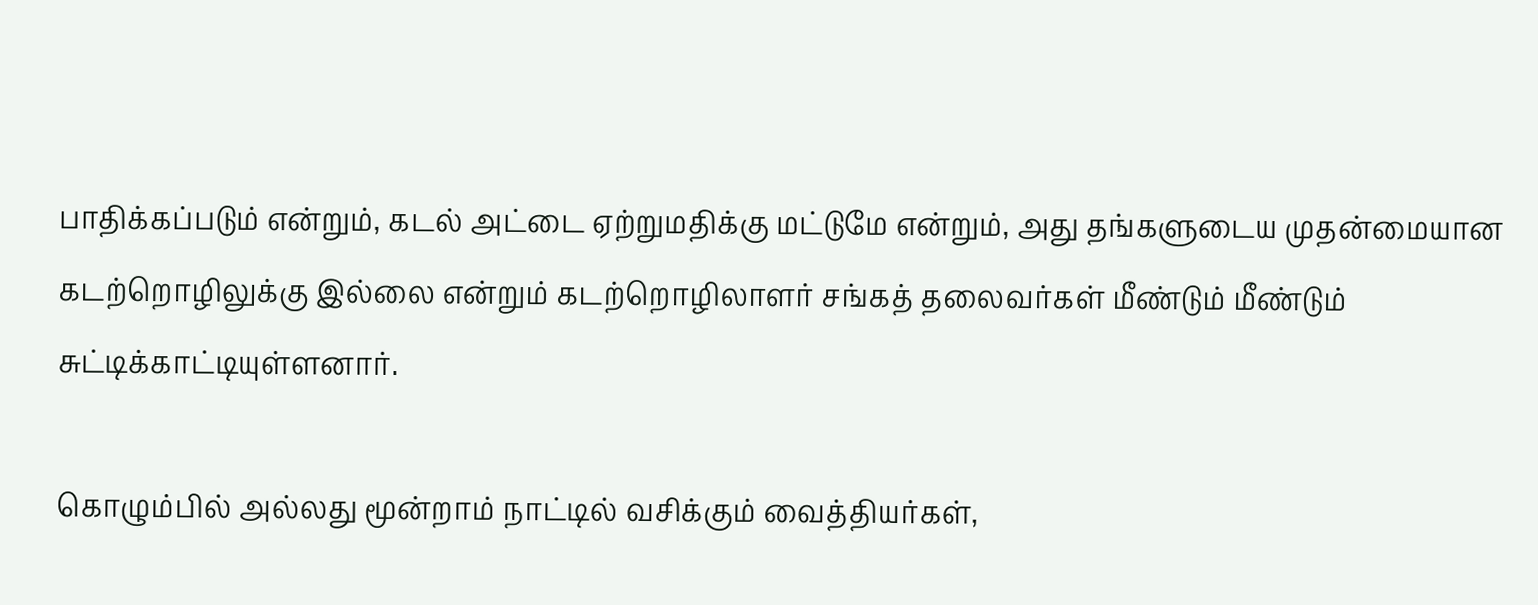பாதிக்கப்படும் என்றும், கடல் அட்டை ஏற்றுமதிக்கு மட்டுமே என்றும், அது தங்களுடைய முதன்மையான கடற்றொழிலுக்கு இல்லை என்றும் கடற்றொழிலாளர் சங்கத் தலைவர்கள் மீண்டும் மீண்டும் சுட்டிக்காட்டியுள்ளனார்.

கொழும்பில் அல்லது மூன்றாம் நாட்டில் வசிக்கும் வைத்தியர்கள்,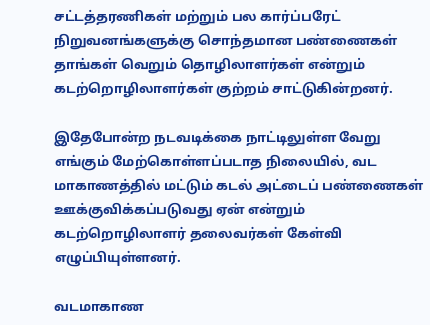சட்டத்தரணிகள் மற்றும் பல கார்ப்பரேட் நிறுவனங்களுக்கு சொந்தமான பண்ணைகள் தாங்கள் வெறும் தொழிலாளர்கள் என்றும் கடற்றொழிலாளர்கள் குற்றம் சாட்டுகின்றனர்.

இதேபோன்ற நடவடிக்கை நாட்டிலுள்ள வேறு எங்கும் மேற்கொள்ளப்படாத நிலையில், வட மாகாணத்தில் மட்டும் கடல் அட்டைப் பண்ணைகள் ஊக்குவிக்கப்படுவது ஏன் என்றும் கடற்றொழிலாளர் தலைவர்கள் கேள்வி எழுப்பியுள்ளனர்.

வடமாகாண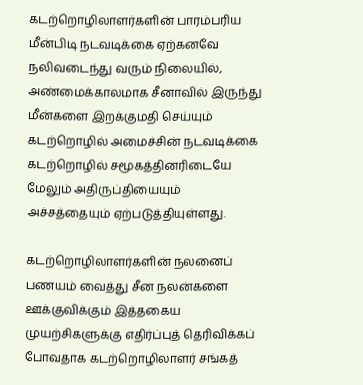கடற்றொழிலாளர்களின் பாரம்பரிய மீன்பிடி நடவடிக்கை ஏற்கனவே நலிவடைந்து வரும் நிலையில், அண்மைக்காலமாக சீனாவில் இருந்து மீன்களை இறக்குமதி செய்யும் கடற்றொழில் அமைச்சின் நடவடிக்கை கடற்றொழில் சமூகத்தினரிடையே மேலும் அதிருப்தியையும் அச்சத்தையும் ஏற்படுத்தியுள்ளது.

கடற்றொழிலாளர்களின் நலனைப் பணயம் வைத்து சீன நலன்களை ஊக்குவிக்கும் இத்தகைய முயற்சிகளுக்கு எதிர்ப்புத் தெரிவிக்கப் போவதாக கடற்றொழிலாளர் சங்கத்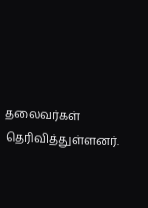தலைவர்கள் தெரிவித்துள்ளனர்.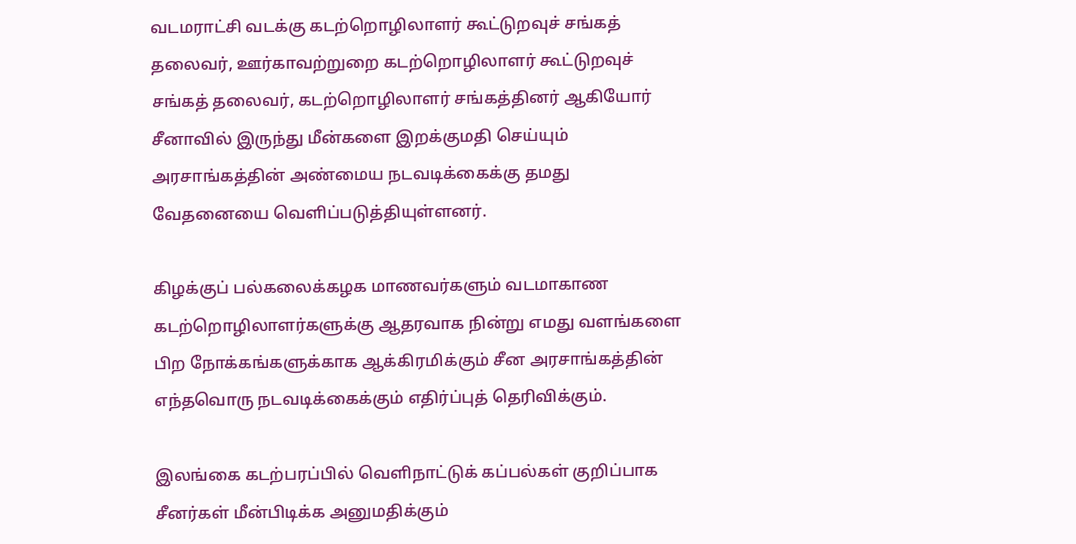வடமராட்சி வடக்கு கடற்றொழிலாளர் கூட்டுறவுச் சங்கத் தலைவர், ஊர்காவற்றுறை கடற்றொழிலாளர் கூட்டுறவுச் சங்கத் தலைவர், கடற்றொழிலாளர் சங்கத்தினர் ஆகியோர் சீனாவில் இருந்து மீன்களை இறக்குமதி செய்யும் அரசாங்கத்தின் அண்மைய நடவடிக்கைக்கு தமது வேதனையை வெளிப்படுத்தியுள்ளனர்.

கிழக்குப் பல்கலைக்கழக மாணவர்களும் வடமாகாண கடற்றொழிலாளர்களுக்கு ஆதரவாக நின்று எமது வளங்களை பிற நோக்கங்களுக்காக ஆக்கிரமிக்கும் சீன அரசாங்கத்தின் எந்தவொரு நடவடிக்கைக்கும் எதிர்ப்புத் தெரிவிக்கும்.

இலங்கை கடற்பரப்பில் வெளிநாட்டுக் கப்பல்கள் குறிப்பாக சீனர்கள் மீன்பிடிக்க அனுமதிக்கும்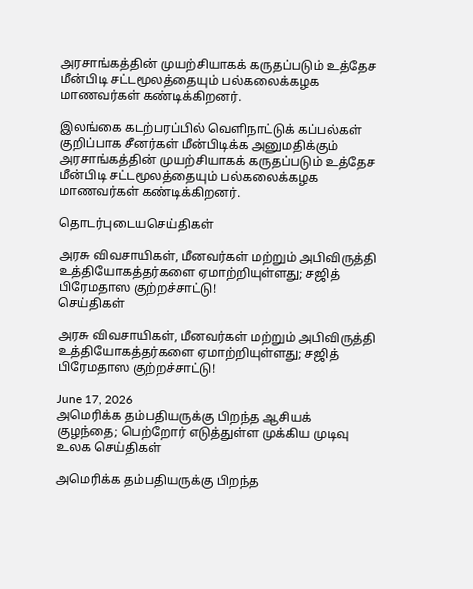அரசாங்கத்தின் முயற்சியாகக் கருதப்படும் உத்தேச மீன்பிடி சட்டமூலத்தையும் பல்கலைக்கழக மாணவர்கள் கண்டிக்கிறனர்.

இலங்கை கடற்பரப்பில் வெளிநாட்டுக் கப்பல்கள் குறிப்பாக சீனர்கள் மீன்பிடிக்க அனுமதிக்கும் அரசாங்கத்தின் முயற்சியாகக் கருதப்படும் உத்தேச மீன்பிடி சட்டமூலத்தையும் பல்கலைக்கழக மாணவர்கள் கண்டிக்கிறனர்.

தொடர்புடையசெய்திகள்

அரசு விவசாயிகள், மீனவர்கள் மற்றும் அபிவிருத்தி உத்தியோகத்தர்களை ஏமாற்றியுள்ளது; சஜித் பிரேமதாஸ குற்றச்சாட்டு!
செய்திகள்

அரசு விவசாயிகள், மீனவர்கள் மற்றும் அபிவிருத்தி உத்தியோகத்தர்களை ஏமாற்றியுள்ளது; சஜித் பிரேமதாஸ குற்றச்சாட்டு!

June 17, 2026
அமெரிக்க தம்பதியருக்கு பிறந்த ஆசியக் குழந்தை; பெற்றோர் எடுத்துள்ள முக்கிய முடிவு
உலக செய்திகள்

அமெரிக்க தம்பதியருக்கு பிறந்த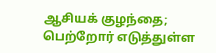ஆசியக் குழந்தை; பெற்றோர் எடுத்துள்ள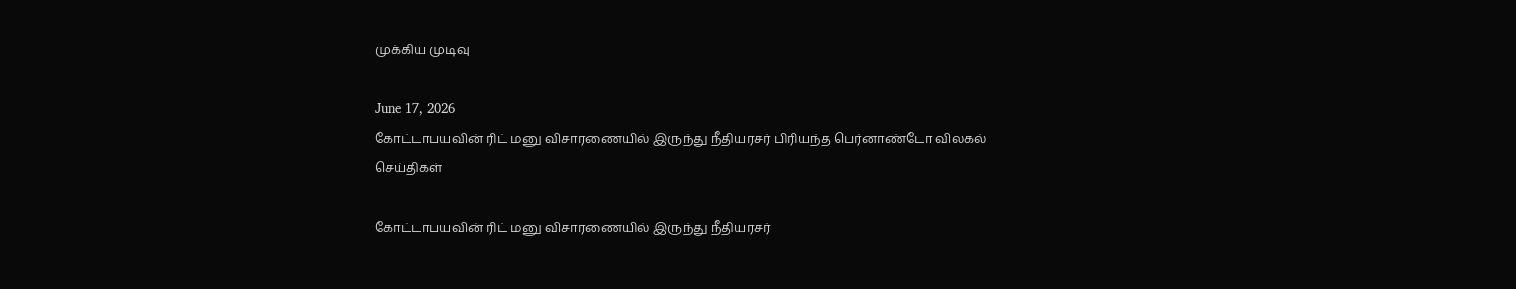முக்கிய முடிவு

June 17, 2026
கோட்டாபயவின் ரிட் மனு விசாரணையில் இருந்து நீதியரசர் பிரியந்த பெர்னாண்டோ விலகல்
செய்திகள்

கோட்டாபயவின் ரிட் மனு விசாரணையில் இருந்து நீதியரசர்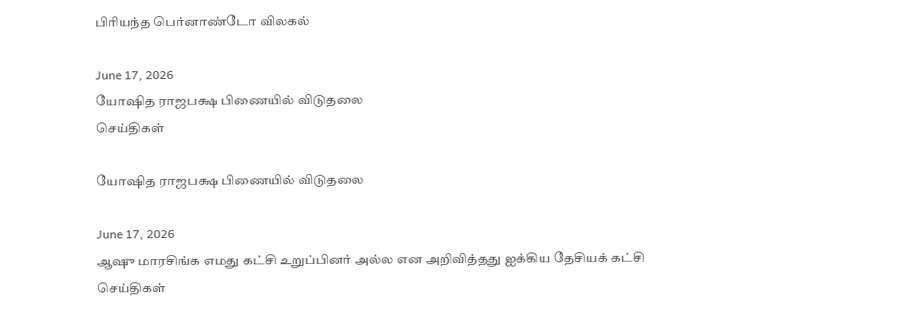பிரியந்த பெர்னாண்டோ விலகல்

June 17, 2026
யோஷித ராஜபக்ஷ பிணையில் விடுதலை
செய்திகள்

யோஷித ராஜபக்ஷ பிணையில் விடுதலை

June 17, 2026
ஆஷு மாரசிங்க எமது கட்சி உறுப்பினர் அல்ல என அறிவித்தது ஐக்கிய தேசியக் கட்சி
செய்திகள்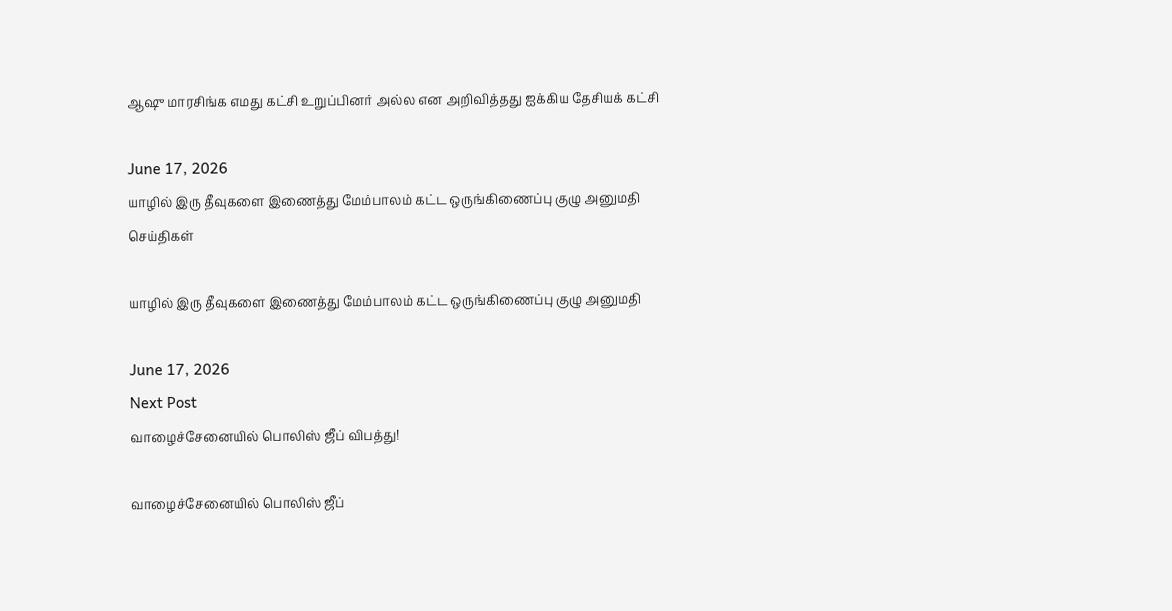ஆஷு மாரசிங்க எமது கட்சி உறுப்பினர் அல்ல என அறிவித்தது ஐக்கிய தேசியக் கட்சி

June 17, 2026
யாழில் இரு தீவுகளை இணைத்து மேம்பாலம் கட்ட ஒருங்கிணைப்பு குழு அனுமதி
செய்திகள்

யாழில் இரு தீவுகளை இணைத்து மேம்பாலம் கட்ட ஒருங்கிணைப்பு குழு அனுமதி

June 17, 2026
Next Post
வாழைச்சேனையில் பொலிஸ் ஜீப் விபத்து!

வாழைச்சேனையில் பொலிஸ் ஜீப்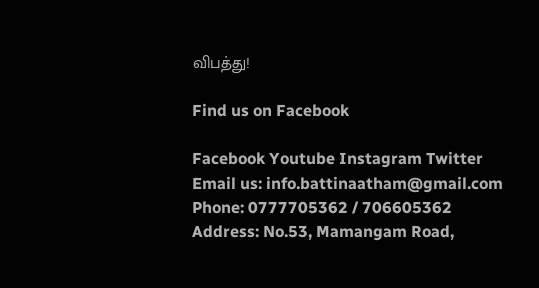விபத்து!

Find us on Facebook

Facebook Youtube Instagram Twitter
Email us: info.battinaatham@gmail.com
Phone: 0777705362 / 706605362
Address: No.53, Mamangam Road,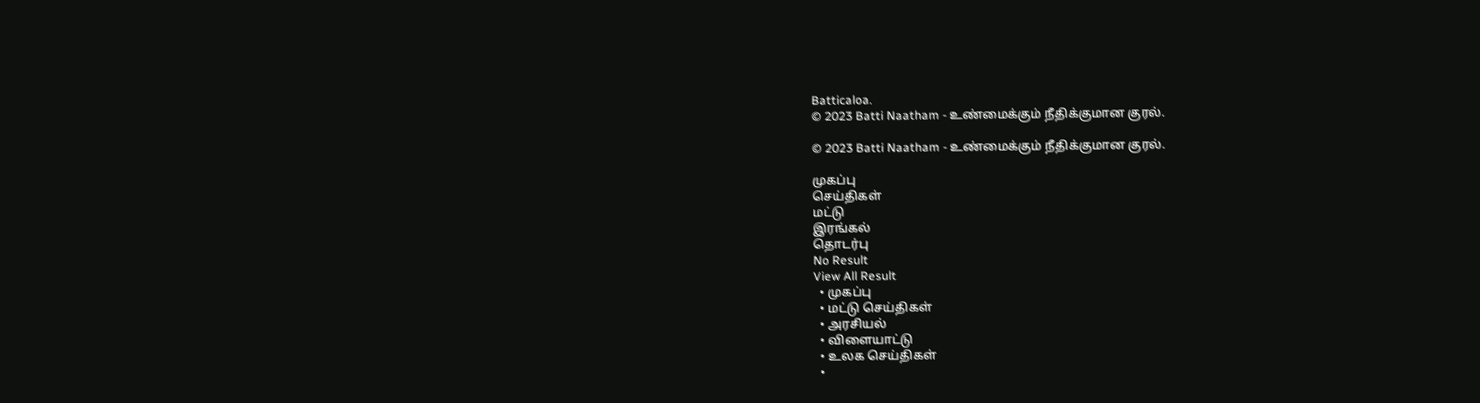Batticaloa.
© 2023 Batti Naatham - உண்மைக்கும் நீதிக்குமான குரல்.

© 2023 Batti Naatham - உண்மைக்கும் நீதிக்குமான குரல்.

முகப்பு
செய்திகள்
மட்டு
இரங்கல்
தொடர்பு
No Result
View All Result
  • முகப்பு
  • மட்டு செய்திகள்
  • அரசியல்
  • விளையாட்டு
  • உலக செய்திகள்
  •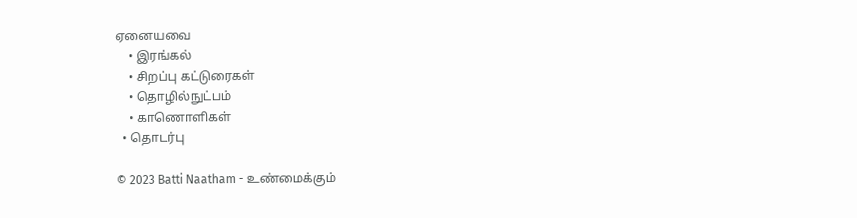ஏனையவை
    • இரங்கல்
    • சிறப்பு கட்டுரைகள்
    • தொழில்நுட்பம்
    • காணொளிகள்
  • தொடர்பு

© 2023 Batti Naatham - உண்மைக்கும்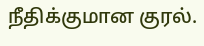நீதிக்குமான குரல்.